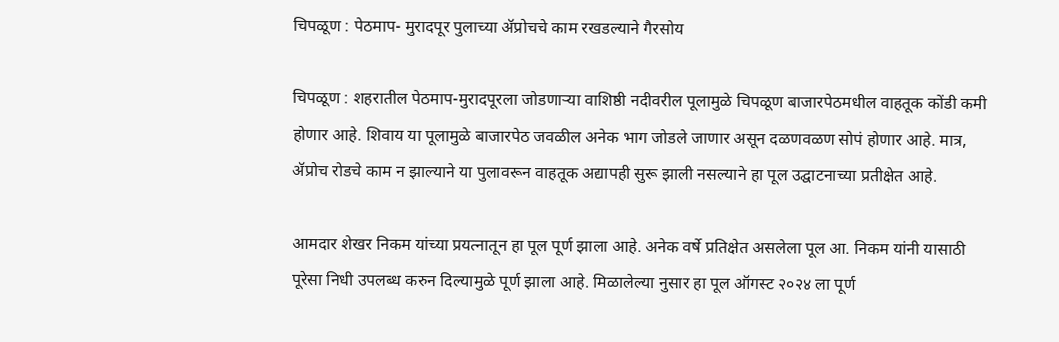चिपळूण : पेठमाप- मुरादपूर पुलाच्या ॲप्रोचचे काम रखडल्याने गैरसोय

चिपळूण : शहरातील पेठमाप-मुरादपूरला जोडणाऱ्या वाशिष्ठी नदीवरील पूलामुळे चिपळूण बाजारपेठमधील वाहतूक कोंडी कमी होणार आहे. शिवाय या पूलामुळे बाजारपेठ जवळील अनेक भाग जोडले जाणार असून दळणवळण सोपं होणार आहे. मात्र, ॲप्रोच रोडचे काम न झाल्याने या पुलावरून वाहतूक अद्यापही सुरू झाली नसल्याने हा पूल उद्घाटनाच्या प्रतीक्षेत आहे.

आमदार शेखर निकम यांच्या प्रयत्नातून हा पूल पूर्ण झाला आहे. अनेक वर्षे प्रतिक्षेत असलेला पूल आ. निकम यांनी यासाठी पूरेसा निधी उपलब्ध करुन दिल्यामुळे पूर्ण झाला आहे. मिळालेल्या नुसार हा पूल ऑगस्ट २०२४ ला पूर्ण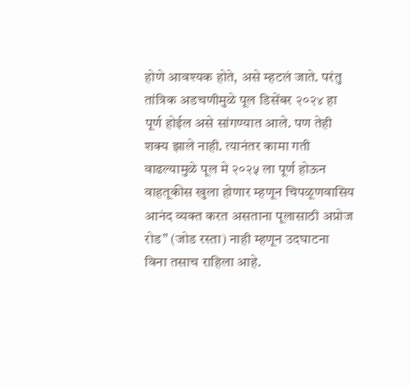होणे आवश्यक होते, असे म्हटलं जाते. परंतु तांत्रिक अडचणीमुळे पूल डिसेंबर २०२४ हा पूर्ण होईल असे सांगण्यात आले. पण तेही शक्य झाले नाही. त्यानंतर कामा गती वाढल्यामुळे पूल मे २०२५ ला पूर्ण होऊन वाहतूकीस खुला होणार म्हणून चिपळूणवासिय आनंद व्यक्त करत असताना पूलासाठी अप्रोज रोड” (जोड रस्ता) नाही म्हणून उदघाटना विना तसाच राहिला आहे.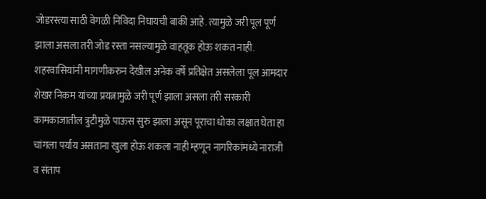जोडरस्त्या साठी वेगळी निविदा निघायची बाकी आहे. त्यामुळे जरी पूल पूर्ण झाला असला तरी जोड रस्ता नसल्यामुळे वाहतूक होऊ शकत नाही. शहरवासियांनी मागणीकरुन देखील अनेक वर्षे प्रतिक्षेत असलेला पूल आमदार शेखर निकम यांच्या प्रयत्नामुळे जरी पूर्ण झाला असला तरी सरकारी कामकाजातील त्रुटीमुळे पाऊस सुरु झाला असून पूराचा धोका लक्षात घेता हा चांगला पर्याय असताना खुला होऊ शकला नाही म्हणून नागरिकांमध्ये नाराजी व संताप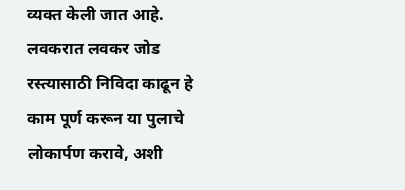व्यक्त केली जात आहे. लवकरात लवकर जोड रस्त्यासाठी निविदा काढून हे काम पूर्ण करून या पुलाचे लोकार्पण करावे, अशी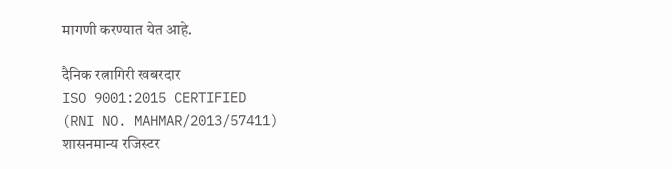मागणी करण्यात येत आहे.

दैनिक रत्नागिरी खबरदार
ISO 9001:2015 CERTIFIED
(RNI NO. MAHMAR/2013/57411)
शासनमान्य रजिस्टर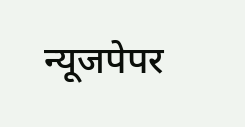न्यूजपेपर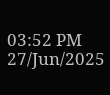03:52 PM 27/Jun/2025